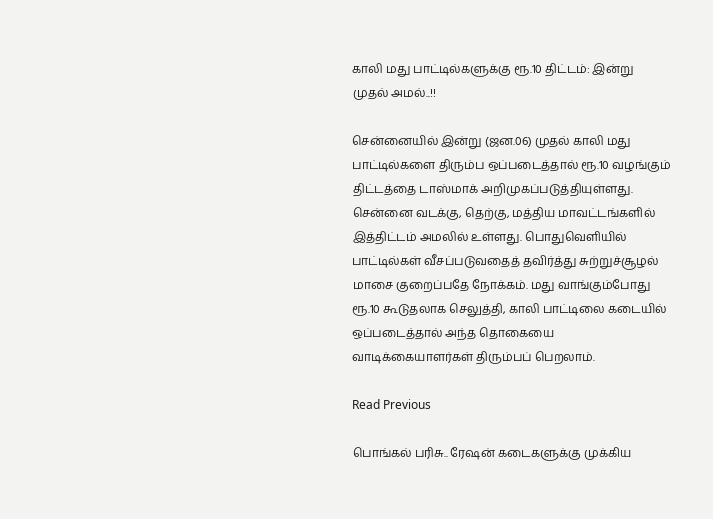காலி மது பாட்டில்களுக்கு ரூ.10 திட்டம்: இன்று முதல் அமல்..!!

சென்னையில் இன்று (ஜன.06) முதல் காலி மது பாட்டில்களை திரும்ப ஒப்படைத்தால் ரூ.10 வழங்கும் திட்டத்தை டாஸ்மாக் அறிமுகப்படுத்தியுள்ளது. சென்னை வடக்கு, தெற்கு, மத்திய மாவட்டங்களில் இத்திட்டம் அமலில் உள்ளது. பொதுவெளியில் பாட்டில்கள் வீசப்படுவதைத் தவிர்த்து சுற்றுச்சூழல் மாசை குறைப்பதே நோக்கம். மது வாங்கும்போது ரூ.10 கூடுதலாக செலுத்தி, காலி பாட்டிலை கடையில் ஒப்படைத்தால் அந்த தொகையை வாடிக்கையாளர்கள் திரும்பப் பெறலாம்.

Read Previous

பொங்கல் பரிசு.. ரேஷன் கடைகளுக்கு முக்கிய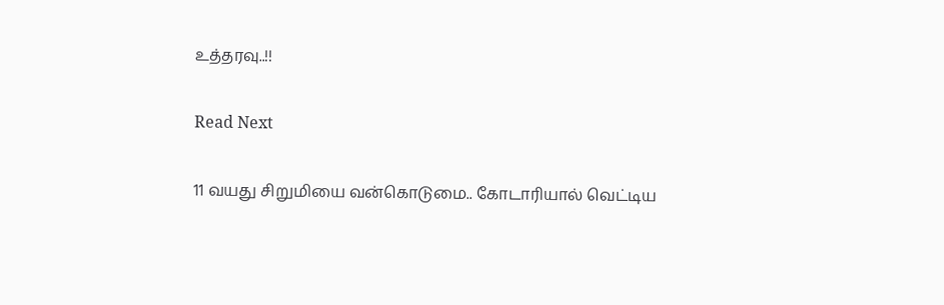உத்தரவு..!!

Read Next

11 வயது சிறுமியை வன்கொடுமை.. கோடாரியால் வெட்டிய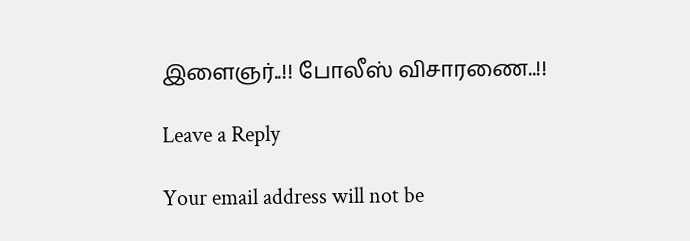இளைஞர்..!! போலீஸ் விசாரணை..!!

Leave a Reply

Your email address will not be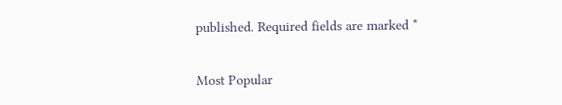published. Required fields are marked *

Most Popular